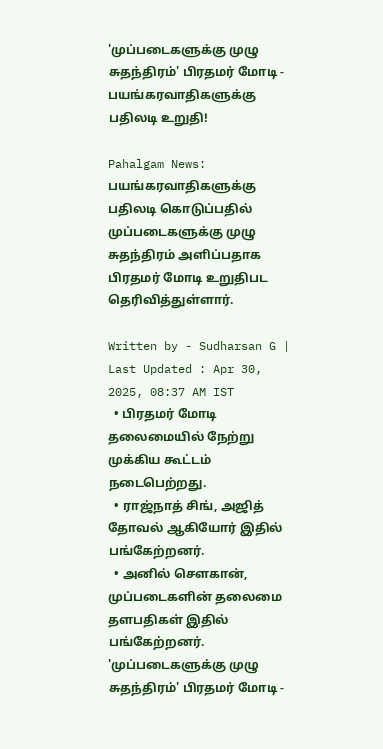'முப்படைகளுக்கு முழு சுதந்திரம்' பிரதமர் மோடி - பயங்கரவாதிகளுக்கு பதிலடி உறுதி!

Pahalgam News: பயங்கரவாதிகளுக்கு பதிலடி கொடுப்பதில் முப்படைகளுக்கு முழு சுதந்திரம் அளிப்பதாக பிரதமர் மோடி உறுதிபட தெரிவித்துள்ளார்.

Written by - Sudharsan G | Last Updated : Apr 30, 2025, 08:37 AM IST
  • பிரதமர் மோடி தலைமையில் நேற்று முக்கிய கூட்டம் நடைபெற்றது.
  • ராஜ்நாத் சிங், அஜித் தோவல் ஆகியோர் இதில் பங்கேற்றனர்.
  • அனில் சௌகான், முப்படைகளின் தலைமை தளபதிகள் இதில் பங்கேற்றனர்.
'முப்படைகளுக்கு முழு சுதந்திரம்' பிரதமர் மோடி -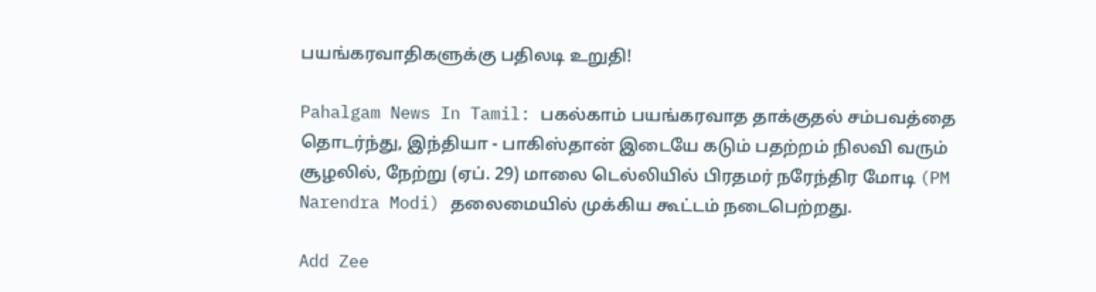பயங்கரவாதிகளுக்கு பதிலடி உறுதி!

Pahalgam News In Tamil: பகல்காம் பயங்கரவாத தாக்குதல் சம்பவத்தை தொடர்ந்து, இந்தியா - பாகிஸ்தான் இடையே கடும் பதற்றம் நிலவி வரும் சூழலில், நேற்று (ஏப். 29) மாலை டெல்லியில் பிரதமர் நரேந்திர மோடி (PM Narendra Modi) தலைமையில் முக்கிய கூட்டம் நடைபெற்றது.

Add Zee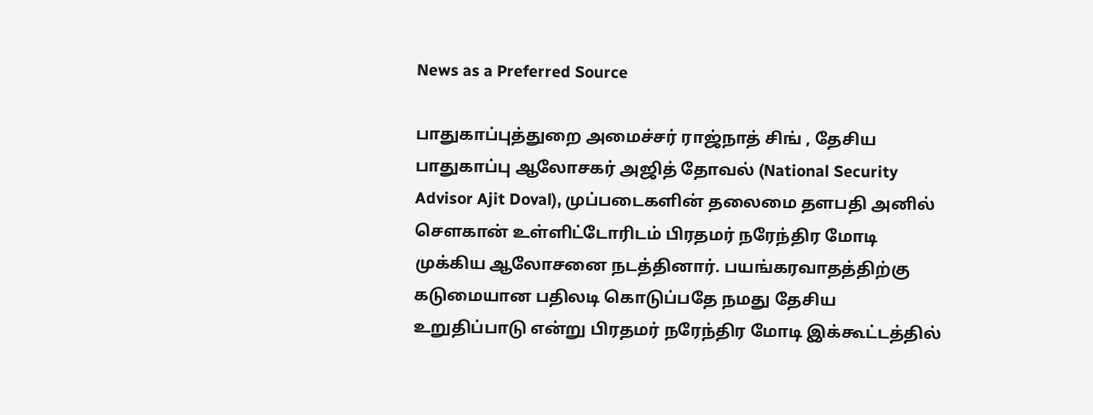News as a Preferred Source

பாதுகாப்புத்துறை அமைச்சர் ராஜ்நாத் சிங் , தேசிய பாதுகாப்பு ஆலோசகர் அஜித் தோவல் (National Security Advisor Ajit Doval), முப்படைகளின் தலைமை தளபதி அனில் சௌகான் உள்ளிட்டோரிடம் பிரதமர் நரேந்திர மோடி முக்கிய ஆலோசனை நடத்தினார். பயங்கரவாதத்திற்கு கடுமையான பதிலடி கொடுப்பதே நமது தேசிய உறுதிப்பாடு என்று பிரதமர் நரேந்திர மோடி இக்கூட்டத்தில்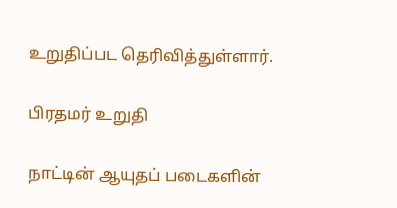உறுதிப்பட தெரிவித்துள்ளார்.

பிரதமர் உறுதி

நாட்டின் ஆயுதப் படைகளின்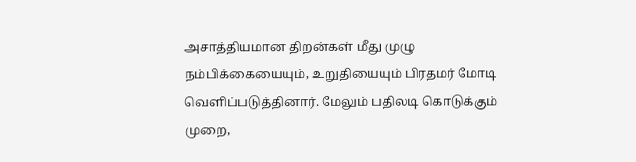அசாத்தியமான திறன்கள் மீது முழு நம்பிக்கையையும், உறுதியையும் பிரதமர் மோடி வெளிப்படுத்தினார். மேலும் பதிலடி கொடுக்கும் முறை,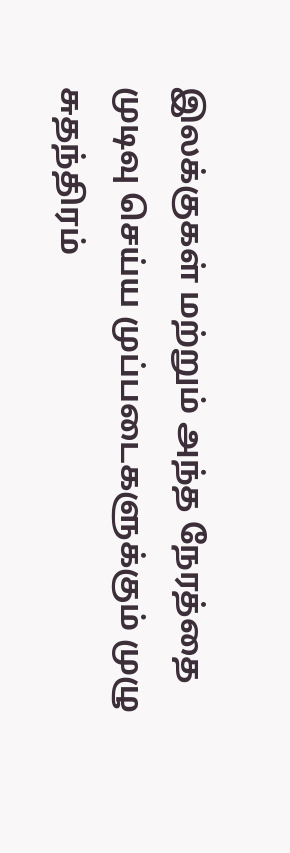இலக்குகள் மற்றும் அந்த நேரத்தை முடிவு செய்ய முப்படைகளுக்கும் முழு சுதந்திரம்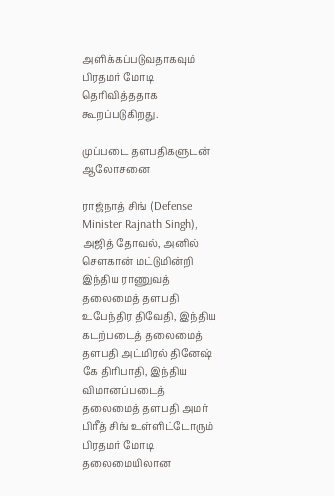அளிக்கப்படுவதாகவும் பிரதமர் மோடி தெரிவித்ததாக கூறப்படுகிறது.

முப்படை தளபதிகளுடன் ஆலோசனை

ராஜ்நாத் சிங் (Defense Minister Rajnath Singh), அஜித் தோவல், அனில் சௌகான் மட்டுமின்றி இந்திய ராணுவத் தலைமைத் தளபதி உபேந்திர திவேதி, இந்திய கடற்படைத் தலைமைத் தளபதி அட்மிரல் தினேஷ் கே திரிபாதி, இந்திய விமானப்படைத் தலைமைத் தளபதி அமர் பிரீத் சிங் உள்ளிட்டோரும் பிரதமர் மோடி தலைமையிலான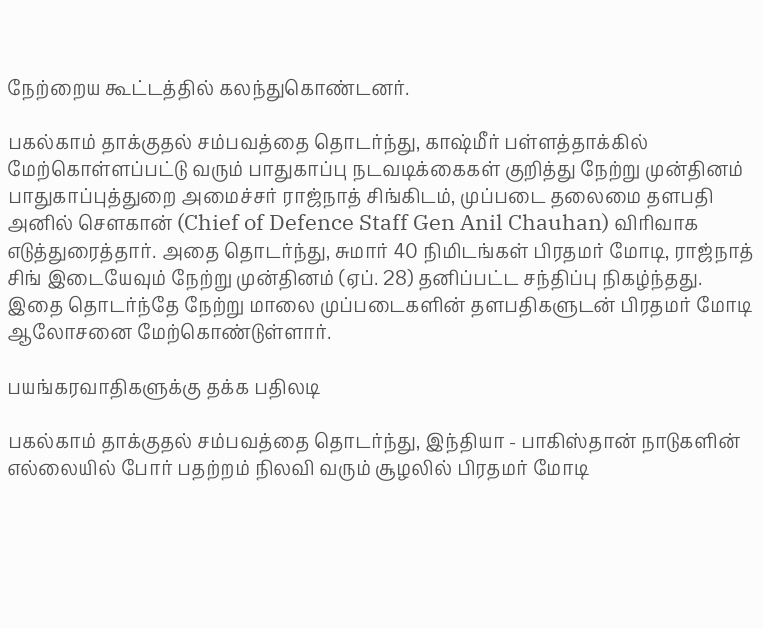நேற்றைய கூட்டத்தில் கலந்துகொண்டனர்.

பகல்காம் தாக்குதல் சம்பவத்தை தொடர்ந்து, காஷ்மீர் பள்ளத்தாக்கில் மேற்கொள்ளப்பட்டு வரும் பாதுகாப்பு நடவடிக்கைகள் குறித்து நேற்று முன்தினம் பாதுகாப்புத்துறை அமைச்சர் ராஜ்நாத் சிங்கிடம், முப்படை தலைமை தளபதி அனில் சௌகான் (Chief of Defence Staff Gen Anil Chauhan) விரிவாக எடுத்துரைத்தார். அதை தொடர்ந்து, சுமார் 40 நிமிடங்கள் பிரதமர் மோடி, ராஜ்நாத் சிங் இடையேவும் நேற்று முன்தினம் (ஏப். 28) தனிப்பட்ட சந்திப்பு நிகழ்ந்தது. இதை தொடர்ந்தே நேற்று மாலை முப்படைகளின் தளபதிகளுடன் பிரதமர் மோடி ஆலோசனை மேற்கொண்டுள்ளார்.

பயங்கரவாதிகளுக்கு தக்க பதிலடி

பகல்காம் தாக்குதல் சம்பவத்தை தொடர்ந்து, இந்தியா - பாகிஸ்தான் நாடுகளின் எல்லையில் போர் பதற்றம் நிலவி வரும் சூழலில் பிரதமர் மோடி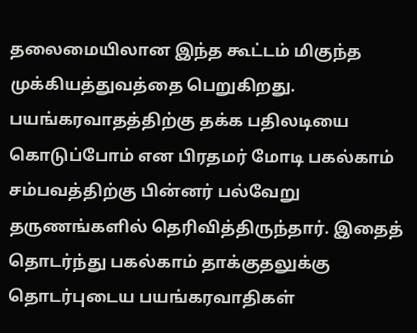தலைமையிலான இந்த கூட்டம் மிகுந்த முக்கியத்துவத்தை பெறுகிறது.  பயங்கரவாதத்திற்கு தக்க பதிலடியை கொடுப்போம் என பிரதமர் மோடி பகல்காம் சம்பவத்திற்கு பின்னர் பல்வேறு தருணங்களில் தெரிவித்திருந்தார். இதைத் தொடர்ந்து பகல்காம் தாக்குதலுக்கு தொடர்புடைய பயங்கரவாதிகள்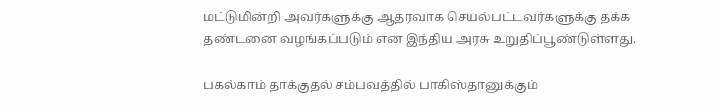மட்டுமின்றி அவர்களுக்கு ஆதரவாக செயல்பட்டவர்களுக்கு தக்க தண்டனை வழங்கப்படும் என இந்திய அரசு உறுதிப்பூண்டுள்ளது.

பகல்காம் தாக்குதல் சம்பவத்தில் பாகிஸ்தானுக்கும்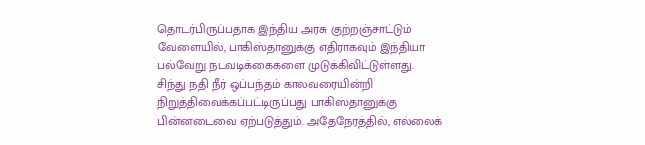தொடர்பிருப்பதாக இந்திய அரசு குற்றஞ்சாட்டும் வேளையில், பாகிஸ்தானுக்கு எதிராகவும் இந்தியா பல்வேறு நடவடிக்கைகளை முடுக்கிவிட்டுள்ளது. சிந்து நதி நீர் ஒப்பந்தம் காலவரையின்றி நிறுத்திவைக்கப்பட்டிருப்பது பாகிஸ்தானுக்கு பின்னடைவை ஏற்படுத்தும். அதேநேரத்தில், எல்லைக்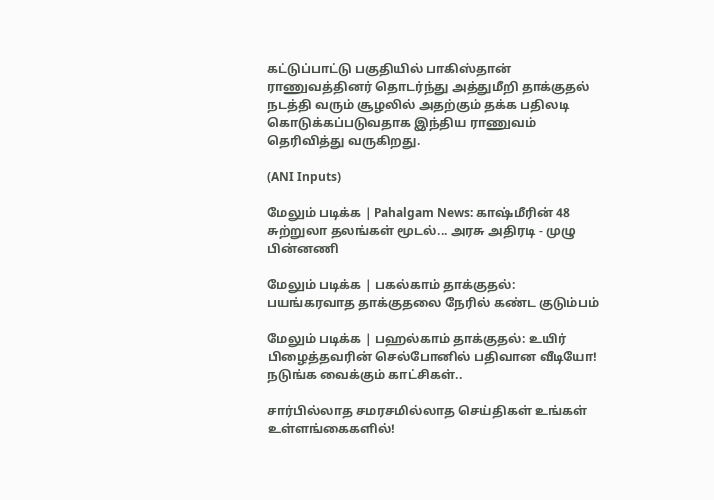கட்டுப்பாட்டு பகுதியில் பாகிஸ்தான் ராணுவத்தினர் தொடர்ந்து அத்துமீறி தாக்குதல் நடத்தி வரும் சூழலில் அதற்கும் தக்க பதிலடி கொடுக்கப்படுவதாக இந்திய ராணுவம் தெரிவித்து வருகிறது.

(ANI Inputs)

மேலும் படிக்க | Pahalgam News: காஷ்மீரின் 48 சுற்றுலா தலங்கள் மூடல்... அரசு அதிரடி - முழு பின்னணி

மேலும் படிக்க | பகல்காம் தாக்குதல்: பயங்கரவாத தாக்குதலை நேரில் கண்ட குடும்பம்

மேலும் படிக்க | பஹல்காம் தாக்குதல்: உயிர் பிழைத்தவரின் செல்போனில் பதிவான வீடியோ! நடுங்க வைக்கும் காட்சிகள்..

சார்பில்லாத சமரசமில்லாத செய்திகள் உங்கள் உள்ளங்கைகளில்!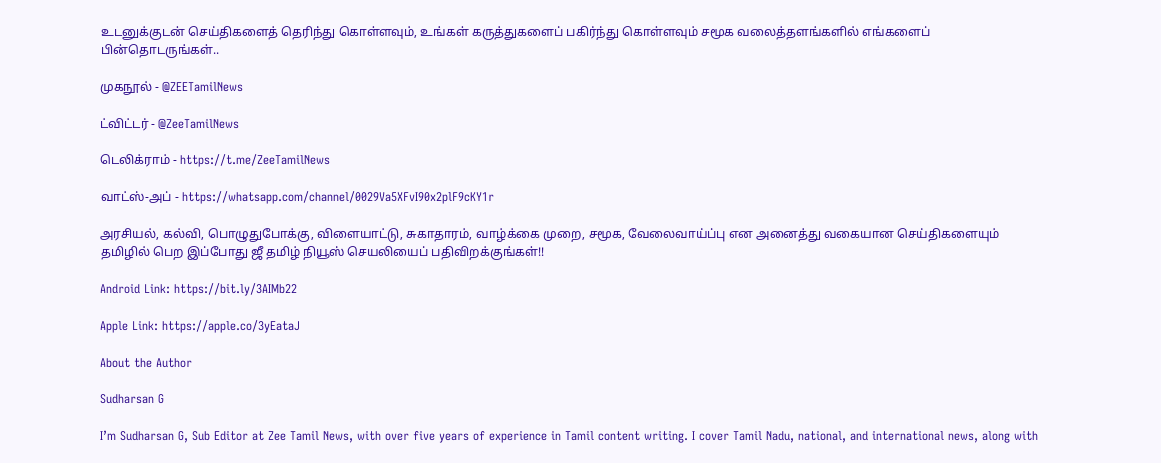உடனுக்குடன் செய்திகளைத் தெரிந்து கொள்ளவும், உங்கள் கருத்துகளைப் பகிர்ந்து கொள்ளவும் சமூக வலைத்தளங்களில் எங்களைப் பின்தொடருங்கள்..

முகநூல் - @ZEETamilNews

ட்விட்டர் - @ZeeTamilNews

டெலிக்ராம் - https://t.me/ZeeTamilNews

வாட்ஸ்-அப் - https://whatsapp.com/channel/0029Va5XFvI90x2plF9cKY1r

அரசியல், கல்வி, பொழுதுபோக்கு, விளையாட்டு, சுகாதாரம், வாழ்க்கை முறை, சமூக, வேலைவாய்ப்பு என அனைத்து வகையான செய்திகளையும் தமிழில் பெற இப்போது ஜீ தமிழ் நியூஸ் செயலியைப் பதிவிறக்குங்கள்!!

Android Link: https://bit.ly/3AIMb22

Apple Link: https://apple.co/3yEataJ

About the Author

Sudharsan G

I’m Sudharsan G, Sub Editor at Zee Tamil News, with over five years of experience in Tamil content writing. I cover Tamil Nadu, national, and international news, along with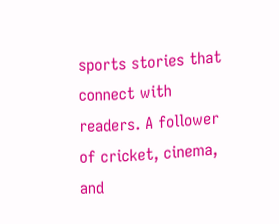sports stories that connect with readers. A follower of cricket, cinema, and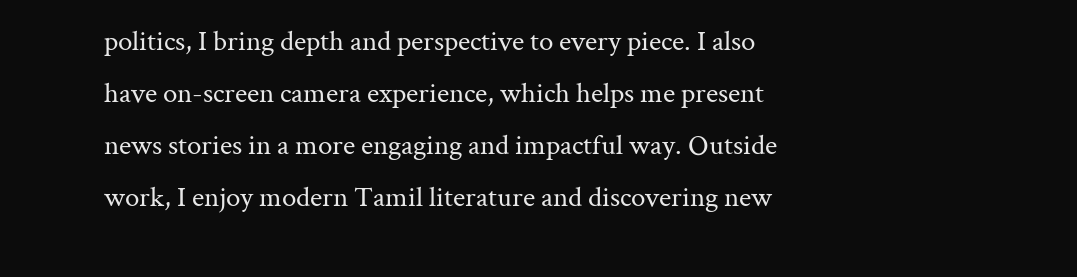politics, I bring depth and perspective to every piece. I also have on-screen camera experience, which helps me present news stories in a more engaging and impactful way. Outside work, I enjoy modern Tamil literature and discovering new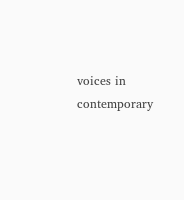voices in contemporary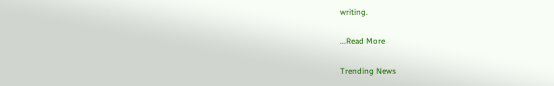writing.

...Read More

Trending News